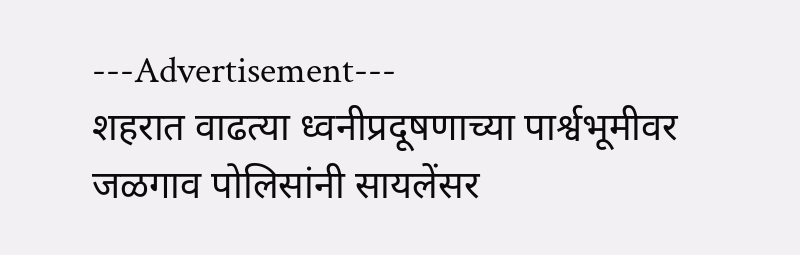---Advertisement---
शहरात वाढत्या ध्वनीप्रदूषणाच्या पार्श्वभूमीवर जळगाव पोलिसांनी सायलेंसर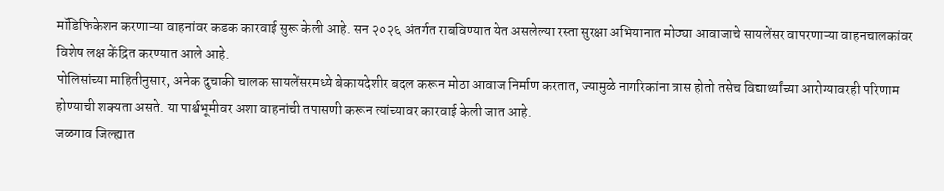मॉडिफिकेशन करणाऱ्या वाहनांवर कडक कारवाई सुरू केली आहे. सन २०२६ अंतर्गत राबविण्यात येत असलेल्या रस्ता सुरक्षा अभियानात मोठ्या आवाजाचे सायलेंसर वापरणाऱ्या वाहनचालकांवर विशेष लक्ष केंद्रित करण्यात आले आहे.
पोलिसांच्या माहितीनुसार, अनेक दुचाकी चालक सायलेंसरमध्ये बेकायदेशीर बदल करून मोठा आवाज निर्माण करतात, ज्यामुळे नागरिकांना त्रास होतो तसेच विद्यार्थ्यांच्या आरोग्यावरही परिणाम होण्याची शक्यता असते. या पार्श्वभूमीवर अशा वाहनांची तपासणी करून त्यांच्यावर कारवाई केली जात आहे.
जळगाव जिल्ह्यात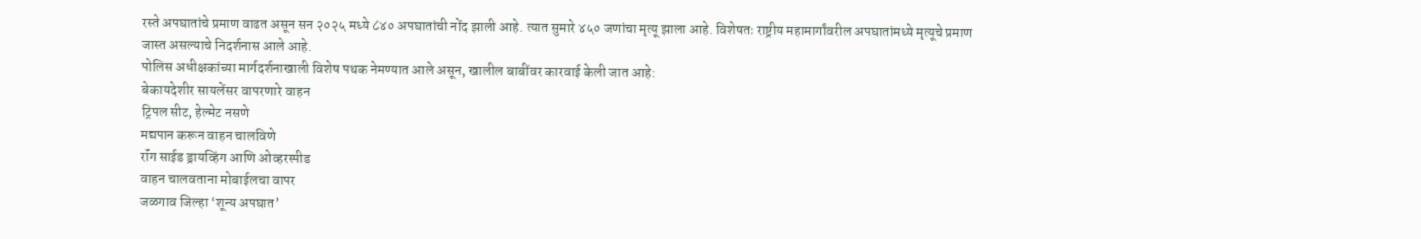रस्ते अपघातांचे प्रमाण वाढत असून सन २०२५ मध्ये ८४० अपघातांची नोंद झाली आहे. त्यात सुमारे ४५० जणांचा मृत्यू झाला आहे. विशेषतः राष्ट्रीय महामार्गांवरील अपघातांमध्ये मृत्यूचे प्रमाण जास्त असल्याचे निदर्शनास आले आहे.
पोलिस अधीक्षकांच्या मार्गदर्शनाखाली विशेष पथक नेमण्यात आले असून, खालील बाबींवर कारवाई केली जात आहे:
बेकायदेशीर सायलेंसर वापरणारे वाहन
ट्रिपल सीट, हेल्मेट नसणे
मद्यपान करून वाहन चालविणे
रॉंग साईड ड्रायव्हिंग आणि ओव्हरस्पीड
वाहन चालवताना मोबाईलचा वापर
जळगाव जिल्हा ‘शून्य अपघात’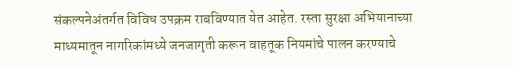संकल्पनेअंतर्गत विविध उपक्रम राबविण्यात येत आहेत. रस्ता सुरक्षा अभियानाच्या माध्यमातून नागरिकांमध्ये जनजागृती करून वाहतूक नियमांचे पालन करण्याचे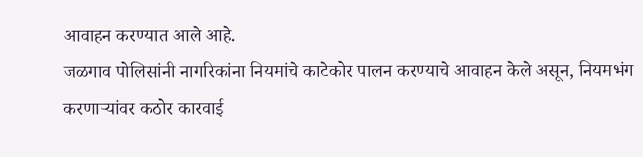आवाहन करण्यात आले आहे.
जळगाव पोलिसांनी नागरिकांना नियमांचे काटेकोर पालन करण्याचे आवाहन केले असून, नियमभंग करणाऱ्यांवर कठोर कारवाई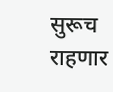सुरूच राहणार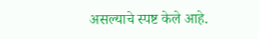असल्याचे स्पष्ट केले आहे.